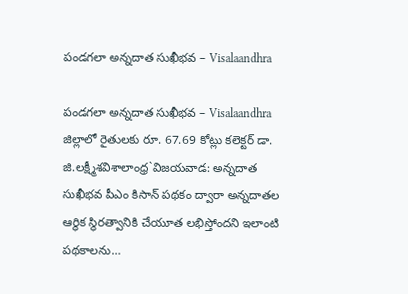పండగలా అన్నదాత సుఖీభవ – Visalaandhra

పండగలా అన్నదాత సుఖీభవ – Visalaandhra జిల్లాలో రైతులకు రూ. 67.69 కోట్లు కలెక్టర్ డా. జి.లక్ష్మీశవిశాలాంధ్ర`విజయవాడ: అన్నదాత సుఖీభవ పీఎం కిసాన్ పథకం ద్వారా అన్నదాతల ఆర్థిక స్థిరత్వానికి చేయూత లభిస్తోందని ఇలాంటి పథకాలను…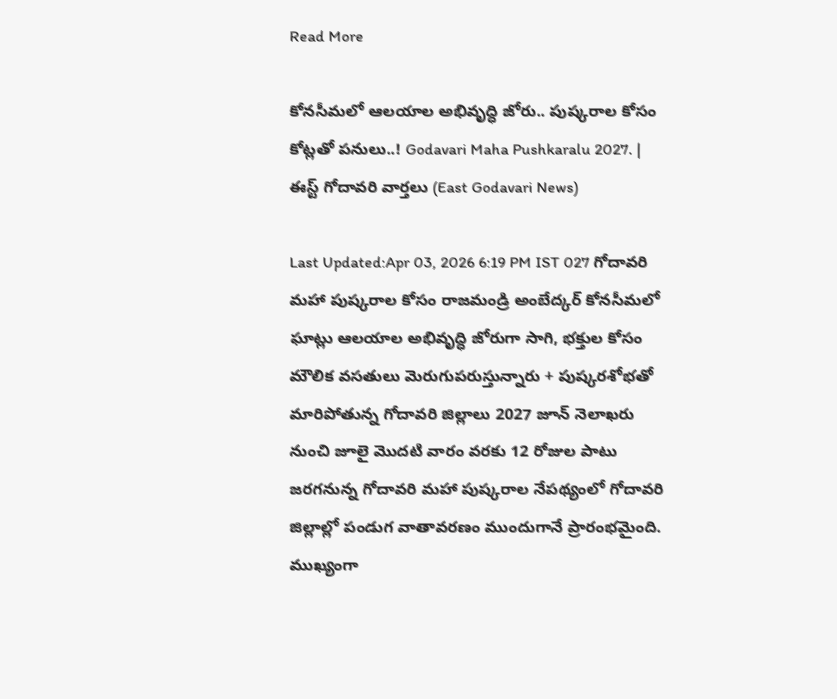Read More

కోనసీమలో ఆలయాల అభివృద్ధి జోరు.. పుష్కరాల కోసం కోట్లతో పనులు..! Godavari Maha Pushkaralu 2027. | ఈస్ట్ గోదావరి వార్తలు (East Godavari News)

Last Updated:Apr 03, 2026 6:19 PM IST 027 గోదావరి మహా పుష్కరాల కోసం రాజమండ్రి అంబేద్కర్ కోనసీమలో ఘాట్లు ఆలయాల అభివృద్ధి జోరుగా సాగి, భక్తుల కోసం మౌలిక వసతులు మెరుగుపరుస్తున్నారు + పుష్కరశోభతో మారిపోతున్న గోదావరి జిల్లాలు 2027 జూన్ నెలాఖరు నుంచి జూలై మొదటి వారం వరకు 12 రోజుల పాటు జరగనున్న గోదావరి మహా పుష్కరాల నేపథ్యంలో గోదావరి జిల్లాల్లో పండుగ వాతావరణం ముందుగానే ప్రారంభమైంది. ముఖ్యంగా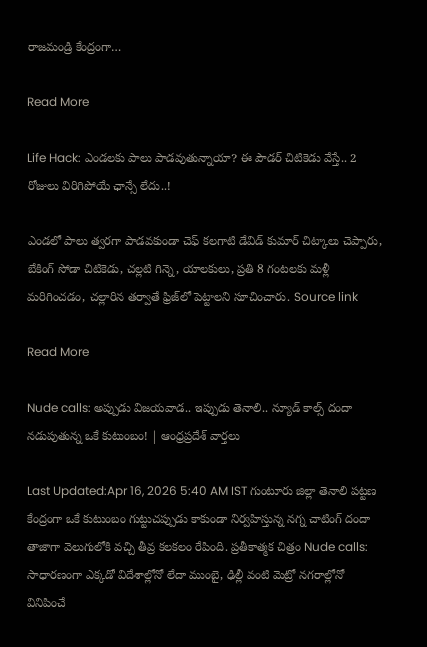రాజమండ్రి కేంద్రంగా…

Read More

Life Hack: ఎండలకు పాలు పాడవుతున్నాయా? ఈ పౌడర్ చిటికెడు వేస్తే.. 2 రోజులు విరిగిపోయే ఛాన్సే లేదు..!

ఎండలో పాలు త్వరగా పాడవకుండా చెఫ్ కలగాటి డేవిడ్ కుమార్ చిట్కాలు చెప్పారు, బేకింగ్ సోడా చిటికెడు, చల్లటి గిన్నె, యాలకులు, ప్రతి 8 గంటలకు మళ్లీ మరిగించడం, చల్లారిన తర్వాతే ఫ్రిజ్‌లో పెట్టాలని సూచించారు. Source link

Read More

Nude calls: అప్పుడు విజయవాడ.. ఇప్పుడు తెనాలి.. న్యూడ్ కాల్స్ దందా నడుపుతున్న ఒకే కుటుంబం! | ఆంధ్రప్రదేశ్ వార్తలు

Last Updated:Apr 16, 2026 5:40 AM IST గుంటూరు జిల్లా తెనాలి పట్టణ కేంద్రంగా ఒకే కుటుంబం గుట్టుచప్పుడు కాకుండా నిర్వహిస్తున్న నగ్న చాటింగ్ దందా తాజాగా వెలుగులోకి వచ్చి తీవ్ర కలకలం రేపింది. ప్రతీకాత్మక చిత్రం Nude calls: సాధారణంగా ఎక్కడో విదేశాల్లోనో లేదా ముంబై, ఢిల్లీ వంటి మెట్రో నగరాల్లోనో వినిపించే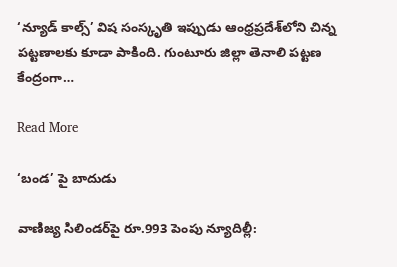‘న్యూడ్ కాల్స్’ విష సంస్కృతి ఇప్పుడు ఆంధ్రప్రదేశ్‌లోని చిన్న పట్టణాలకు కూడా పాకింది. గుంటూరు జిల్లా తెనాలి పట్టణ కేంద్రంగా…

Read More

‘బండ’ పై బాదుడు

వాణిజ్య సిలిండర్‌పై రూ.993 పెంపు న్యూదిల్లీ: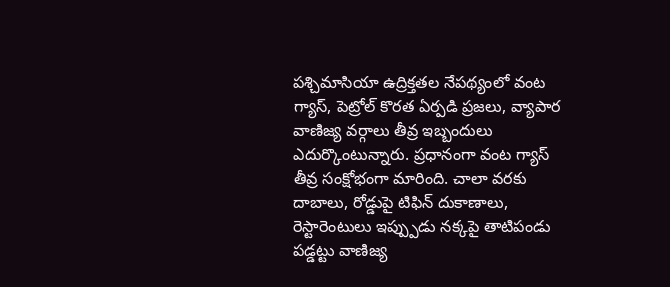పశ్చిమాసియా ఉద్రిక్తతల నేపథ్యంలో వంట గ్యాస్, పెట్రోల్ కొరత ఏర్పడి ప్రజలు, వ్యాపార వాణిజ్య వర్గాలు తీవ్ర ఇబ్బందులు ఎదుర్కొంటున్నారు. ప్రధానంగా వంట గ్యాస్ తీవ్ర సంక్షోభంగా మారింది. చాలా వరకు దాబాలు, రోడ్డుపై టిఫిన్ దుకాణాలు, రెస్టారెంటులు ఇప్ప్పుడు నక్కపై తాటిపండు పడ్డట్టు వాణిజ్య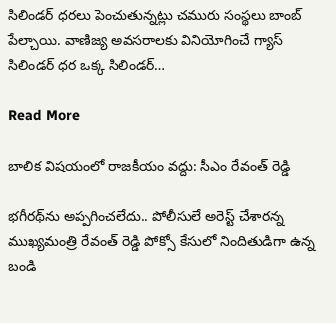సిలిండర్ ధరలు పెంచుతున్నట్లు చమురు సంస్థలు బాంబ్ పేల్చాయి. వాణిజ్య అవసరాలకు వినియోగించే గ్యాస్ సిలిండర్ ధర ఒక్క సిలిండర్…

Read More

బాలిక విషయంలో రాజకీయం వద్దు: సీఎం రేవంత్ రెడ్డి

భగీరథ్‌ను అప్పగించలేదు.. పోలీసులే అరెస్ట్ చేశారన్న ముఖ్యమంత్రి రేవంత్ రెడ్డి పోక్సో కేసులో నిందితుడిగా ఉన్న బండి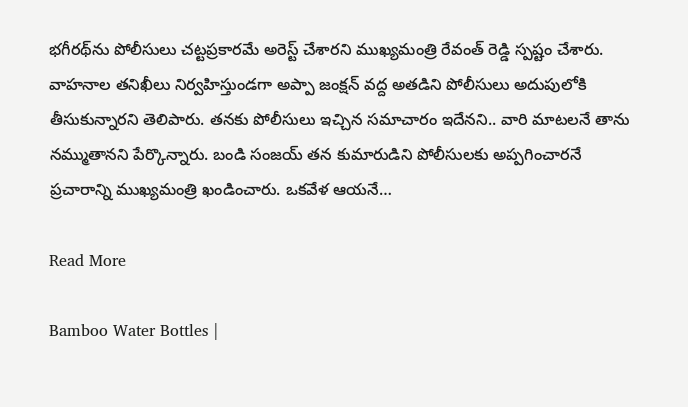భగీరథ్‌ను పోలీసులు చట్టప్రకారమే అరెస్ట్ చేశారని ముఖ్యమంత్రి రేవంత్ రెడ్డి స్పష్టం చేశారు. వాహనాల తనిఖీలు నిర్వహిస్తుండగా అప్పా జంక్షన్ వద్ద అతడిని పోలీసులు అదుపులోకి తీసుకున్నారని తెలిపారు. తనకు పోలీసులు ఇచ్చిన సమాచారం ఇదేనని.. వారి మాటలనే తాను నమ్ముతానని పేర్కొన్నారు. బండి సంజయ్ తన కుమారుడిని పోలీసులకు అప్పగించారనే ప్రచారాన్ని ముఖ్యమంత్రి ఖండించారు. ఒకవేళ ఆయనే…

Read More

Bamboo Water Bottles |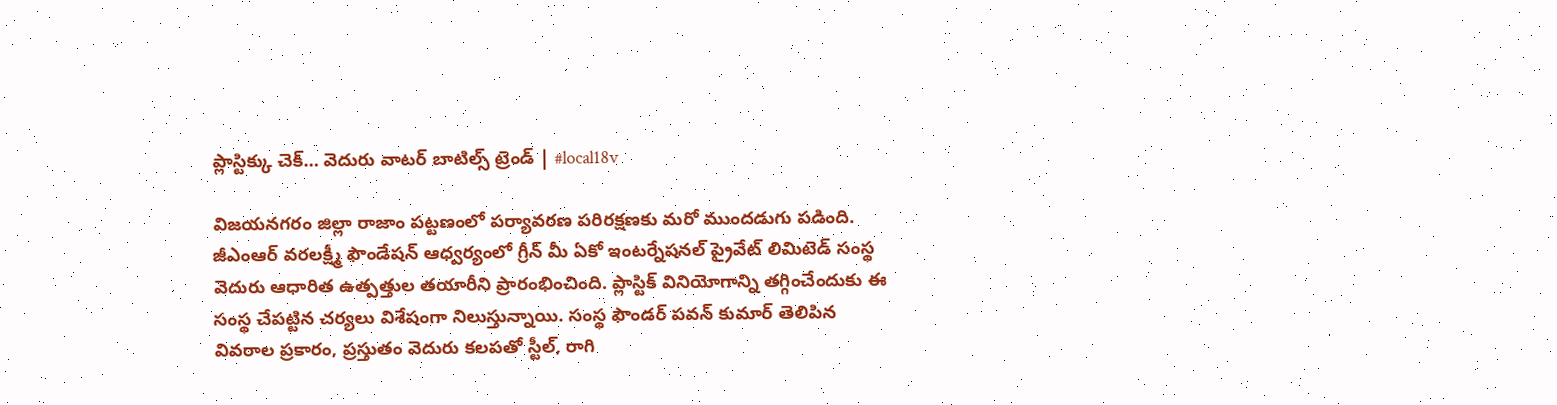ప్లాస్టిక్కు చెక్… వెదురు వాటర్ బాటిల్స్ ట్రెండ్ | #local18v

విజయనగరం జిల్లా రాజాం పట్టణంలో పర్యావరణ పరిరక్షణకు మరో ముందడుగు పడింది. జీఎంఆర్ వరలక్ష్మీ ఫౌండేషన్ ఆధ్వర్యంలో గ్రీన్ మీ ఏకో ఇంటర్నేషనల్ ప్రైవేట్ లిమిటెడ్ సంస్థ వెదురు ఆధారిత ఉత్పత్తుల తయారీని ప్రారంభించింది. ప్లాస్టిక్ వినియోగాన్ని తగ్గించేందుకు ఈ సంస్థ చేపట్టిన చర్యలు విశేషంగా నిలుస్తున్నాయి. సంస్థ ఫౌండర్ పవన్ కుమార్ తెలిపిన వివరాల ప్రకారం, ప్రస్తుతం వెదురు కలపతో స్టీల్, రాగి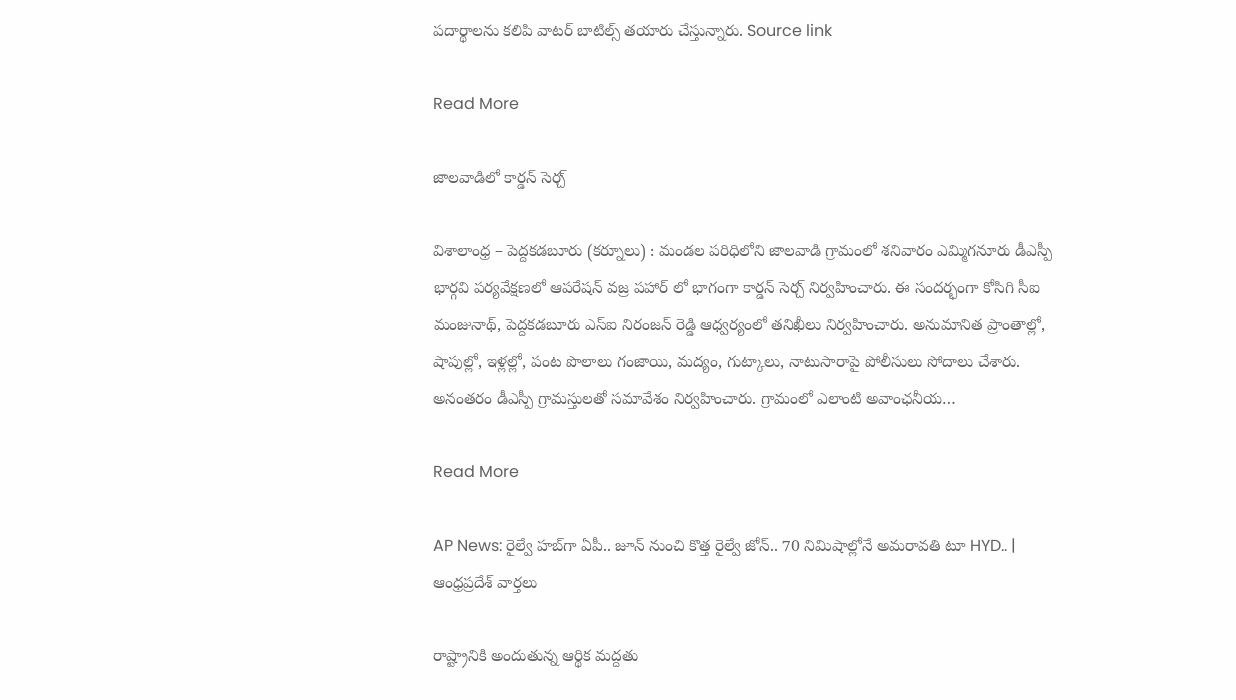పదార్థాలను కలిపి వాటర్ బాటిల్స్ తయారు చేస్తున్నారు. Source link

Read More

జాలవాడిలో కార్డన్ సెర్చ్

విశాలాంధ్ర – పెద్దకడబూరు (కర్నూలు) : మండల పరిధిలోని జాలవాడి గ్రామంలో శనివారం ఎమ్మిగనూరు డీఎస్పీ భార్గవి పర్యవేక్షణలో ఆపరేషన్ వజ్ర పహార్ లో భాగంగా కార్డన్ సెర్చ్ నిర్వహించారు. ఈ సందర్భంగా కోసిగి సీఐ మంజునాథ్, పెద్దకడబూరు ఎస్‌ఐ నిరంజన్ రెడ్డి ఆధ్వర్యంలో తనిఖీలు నిర్వహించారు. అనుమానిత ప్రాంతాల్లో, షాపుల్లో, ఇళ్లల్లో, పంట పొలాలు గంజాయి, మద్యం, గుట్కాలు, నాటుసారాపై పోలీసులు సోదాలు చేశారు. అనంతరం డీఎస్పీ గ్రామస్తులతో సమావేశం నిర్వహించారు. గ్రామంలో ఎలాంటి అవాంఛనీయ…

Read More

AP News: రైల్వే హబ్‌గా ఏపీ.. జూన్ నుంచి కొత్త రైల్వే జోన్.. 70 నిమిషాల్లోనే అమరావతి టూ HYD.. | ఆంధ్రప్రదేశ్ వార్తలు

రాష్ట్రానికి అందుతున్న ఆర్థిక మద్దతు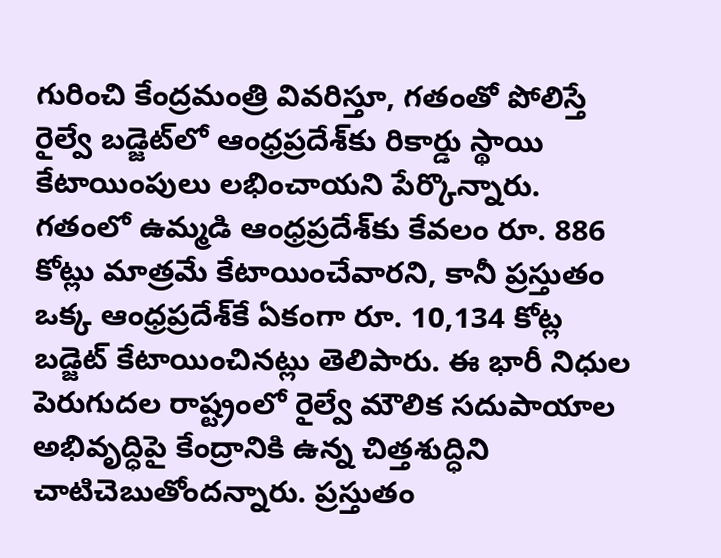గురించి కేంద్రమంత్రి వివరిస్తూ, గతంతో పోలిస్తే రైల్వే బడ్జెట్‌లో ఆంధ్రప్రదేశ్‌కు రికార్డు స్థాయి కేటాయింపులు లభించాయని పేర్కొన్నారు. గతంలో ఉమ్మడి ఆంధ్రప్రదేశ్‌కు కేవలం రూ. 886 కోట్లు మాత్రమే కేటాయించేవారని, కానీ ప్రస్తుతం ఒక్క ఆంధ్రప్రదేశ్‌కే ఏకంగా రూ. 10,134 కోట్ల బడ్జెట్ కేటాయించినట్లు తెలిపారు. ఈ భారీ నిధుల పెరుగుదల రాష్ట్రంలో రైల్వే మౌలిక సదుపాయాల అభివృద్ధిపై కేంద్రానికి ఉన్న చిత్తశుద్ధిని చాటిచెబుతోందన్నారు. ప్రస్తుతం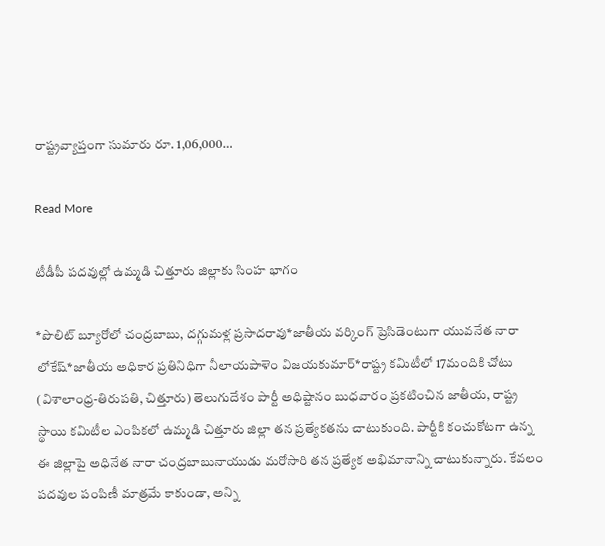రాష్ట్రవ్యాప్తంగా సుమారు రూ. 1,06,000…

Read More

టీడీపీ పదవుల్లో ఉమ్మడి చిత్తూరు జిల్లాకు సింహ భాగం

*పొలిట్ బ్యూరోలో చంద్రబాబు, దగ్గుమళ్ల ప్రసాదరావు*జాతీయ వర్కింగ్ ప్రెసిడెంటుగా యువనేత నారా లోకేష్*జాతీయ అధికార ప్రతినిధిగా నీలాయపాళెం విజయకుమార్*రాష్ట్ర కమిటీలో 17మందికి చోటు (విశాలాంధ్ర-తిరుపతి, చిత్తూరు) తెలుగుదేశం పార్టీ అధిష్టానం బుధవారం ప్రకటించిన జాతీయ, రాష్ట్ర స్థాయి కమిటీల ఎంపికలో ఉమ్మడి చిత్తూరు జిల్లా తన ప్రత్యేకతను చాటుకుంది. పార్టీకి కంచుకోటగా ఉన్న ఈ జిల్లాపై అధినేత నారా చంద్రబాబునాయుడు మరోసారి తన ప్రత్యేక అభిమానాన్ని చాటుకున్నారు. కేవలం పదవుల పంపిణీ మాత్రమే కాకుండా, అన్ని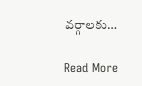వర్గాలకు…

Read More